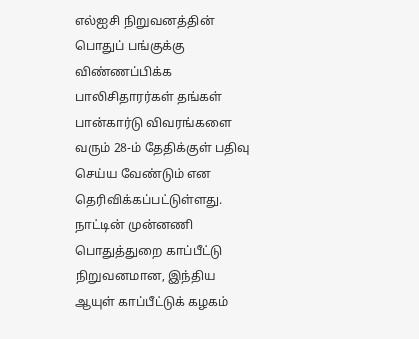எல்ஐசி நிறுவனத்தின் பொதுப் பங்குக்கு விண்ணப்பிக்க பாலிசிதாரர்கள் தங்கள் பான்கார்டு விவரங்களை வரும் 28-ம் தேதிக்குள் பதிவு செய்ய வேண்டும் என தெரிவிக்கப்பட்டுள்ளது.
நாட்டின் முன்னணி பொதுத்துறை காப்பீட்டு நிறுவனமான, இந்திய ஆயுள் காப்பீட்டுக் கழகம்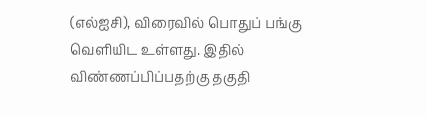(எல்ஐசி), விரைவில் பொதுப் பங்கு வெளியிட உள்ளது. இதில் விண்ணப்பிப்பதற்கு தகுதி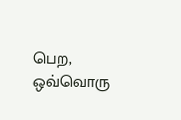பெற, ஒவ்வொரு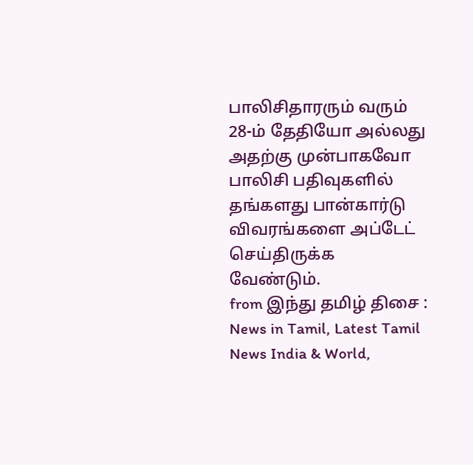பாலிசிதாரரும் வரும் 28-ம் தேதியோ அல்லது அதற்கு முன்பாகவோ பாலிசி பதிவுகளில் தங்களது பான்கார்டு விவரங்களை அப்டேட் செய்திருக்க வேண்டும்.
from இந்து தமிழ் திசை : News in Tamil, Latest Tamil News India & World,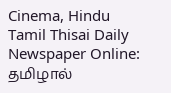Cinema, Hindu Tamil Thisai Daily Newspaper Online: தமிழால்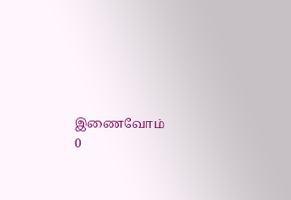இணைவோம்
0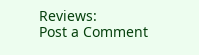Reviews:
Post a Comment